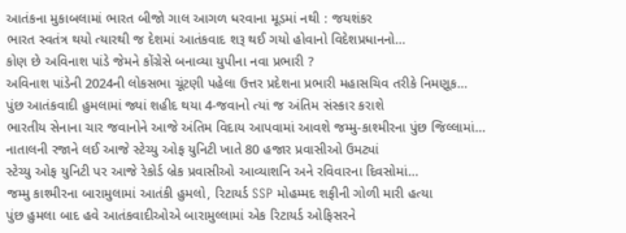આતંકના મુકાબલામાં ભારત બીજો ગાલ આગળ ધરવાના મૂડમાં નથી : જયશંકર
ભારત સ્વતંત્ર થયો ત્યારથી જ દેશમાં આતંકવાદ શરૂ થઈ ગયો હોવાનો વિદેશપ્રધાનનો…
કોણ છે અવિનાશ પાંડે જેમને કોંગ્રેસે બનાવ્યા યુપીના નવા પ્રભારી ?
અવિનાશ પાંડેની 2024ની લોકસભા ચૂંટણી પહેલા ઉત્તર પ્રદેશના પ્રભારી મહાસચિવ તરીકે નિમણૂક…
પુંછ આતંકવાદી હુમલામાં જ્યાં શહીદ થયા 4-જવાનો ત્યાં જ અંતિમ સંસ્કાર કરાશે
ભારતીય સેનાના ચાર જવાનોને આજે અંતિમ વિદાય આપવામાં આવશે જમ્મુ-કાશ્મીરના પુંછ જિલ્લામાં…
નાતાલની રજાને લઈ આજે સ્ટેચ્યુ ઓફ યુનિટી ખાતે 80 હજાર પ્રવાસીઓ ઉમટ્યાં
સ્ટેચ્યુ ઓફ યુનિટી પર આજે રેકોર્ડ બ્રેક પ્રવાસીઓ આવ્યાશનિ અને રવિવારના દિવસોમાં…
જમ્મુ કાશ્મીરના બારામુલામાં આતંકી હુમલો, રિટાયર્ડ SSP મોહમ્મદ શફીની ગોળી મારી હત્યા
પુંછ હુમલા બાદ હવે આતંકવાદીઓએ બારામુલ્લામાં એક રિટાયર્ડ ઓફિસરને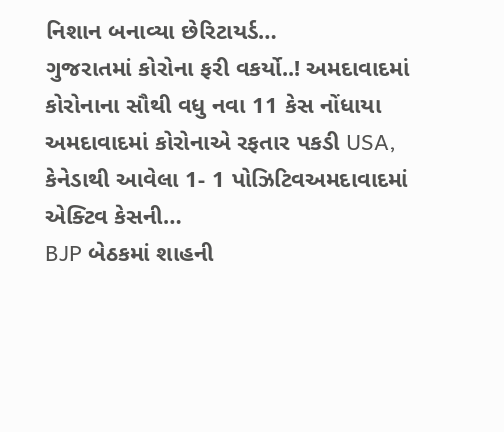નિશાન બનાવ્યા છેરિટાયર્ડ…
ગુજરાતમાં કોરોના ફરી વકર્યો..! અમદાવાદમાં કોરોનાના સૌથી વધુ નવા 11 કેસ નોંધાયા
અમદાવાદમાં કોરોનાએ રફતાર પકડી USA, કેનેડાથી આવેલા 1- 1 પોઝિટિવઅમદાવાદમાં એક્ટિવ કેસની…
BJP બેઠકમાં શાહની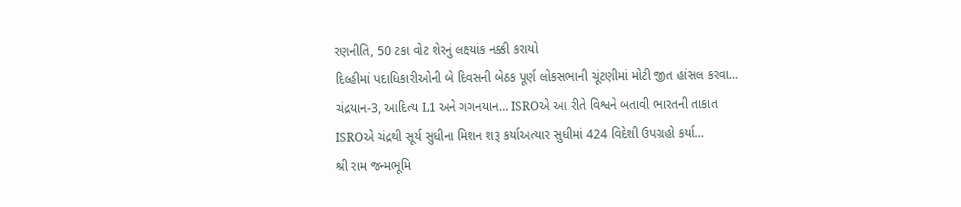રણનીતિ, 50 ટકા વોટ શેરનું લક્ષ્યાંક નક્કી કરાયો
દિલ્હીમાં પદાધિકારીઓની બે દિવસની બેઠક પૂર્ણ લોકસભાની ચૂંટણીમાં મોટી જીત હાંસલ કરવા…
ચંદ્રયાન-3, આદિત્ય L1 અને ગગનયાન… ISROએ આ રીતે વિશ્વને બતાવી ભારતની તાકાત
ISROએ ચંદ્રથી સૂર્ય સુધીના મિશન શરૂ કર્યાઅત્યાર સુધીમાં 424 વિદેશી ઉપગ્રહો કર્યા…
શ્રી રામ જન્મભૂમિ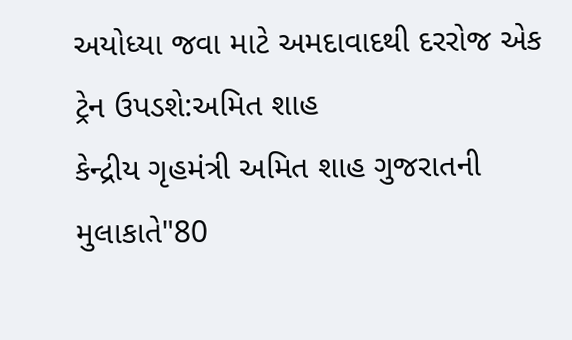અયોધ્યા જવા માટે અમદાવાદથી દરરોજ એક ટ્રેન ઉપડશે:અમિત શાહ
કેન્દ્રીય ગૃહમંત્રી અમિત શાહ ગુજરાતની મુલાકાતે"80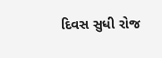દિવસ સુધી રોજ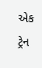એક ટ્રેન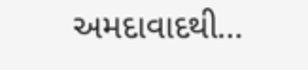અમદાવાદથી…